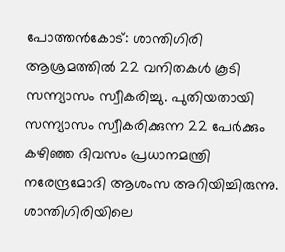പോത്തൻകോട്: ശാന്തിഗിരി ആശ്രമത്തിൽ 22 വനിതകൾ കൂടി സന്ന്യാസം സ്വീകരിച്ചു. പുതിയതായി സന്ന്യാസം സ്വീകരിക്കുന്ന 22 പേർക്കും കഴിഞ്ഞ ദിവസം പ്രധാനമന്ത്രി നരേന്ദ്രമോദി ആശംസ അറിയിച്ചിരുന്നു.
ശാന്തിഗിരിയിലെ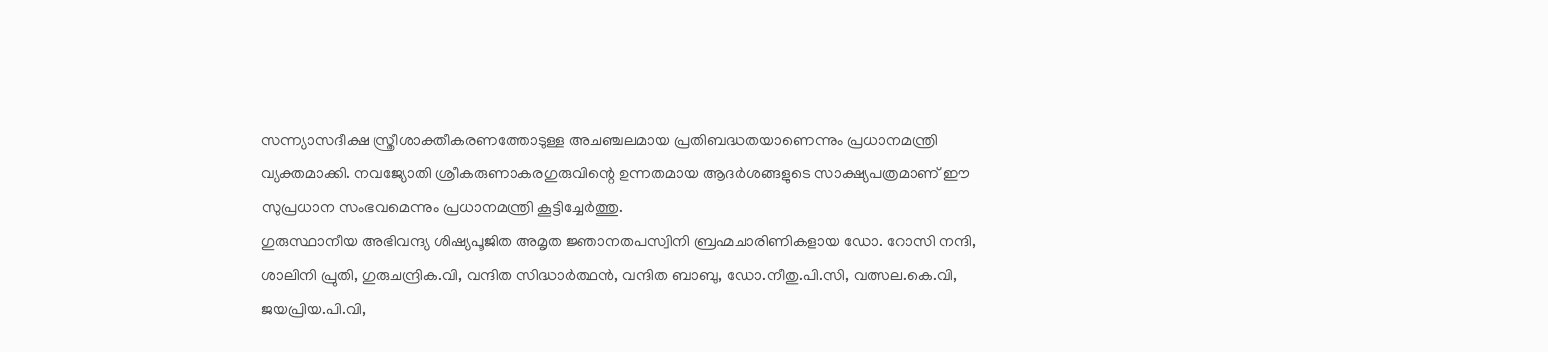സന്ന്യാസദീക്ഷ സ്ത്രീശാക്തീകരണത്തോടുള്ള അചഞ്ചലമായ പ്രതിബദ്ധതയാണെന്നും പ്രധാനമന്ത്രി വ്യക്തമാക്കി. നവജ്യോതി ശ്രീകരുണാകരഗുരുവിന്റെ ഉന്നതമായ ആദർശങ്ങളുടെ സാക്ഷ്യപത്രമാണ് ഈ സുപ്രധാന സംഭവമെന്നും പ്രധാനമന്ത്രി കൂട്ടിച്ചേർത്തു.
ഗുരുസ്ഥാനീയ അഭിവന്ദ്യ ശിഷ്യപൂജിത അമൃത ജ്ഞാനതപസ്വിനി ബ്രഹ്മചാരിണികളായ ഡോ. റോസി നന്ദി, ശാലിനി പ്രുതി, ഗുരുചന്ദ്രിക.വി, വന്ദിത സിദ്ധാർത്ഥൻ, വന്ദിത ബാബു, ഡോ.നീതു.പി.സി, വത്സല.കെ.വി, ജയപ്രിയ.പി.വി,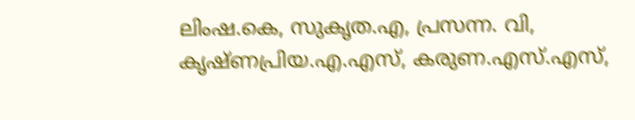ലിംഷ.കെ, സുകൃത.എ, പ്രസന്ന. വി, കൃഷ്ണപ്രിയ.എ.എസ്, കരുണ.എസ്.എസ്,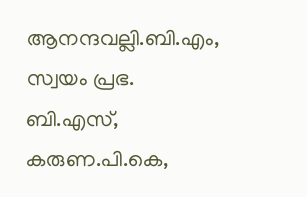ആനന്ദവല്ലി.ബി.എം, സ്വയം പ്രഭ. ബി.എസ്, കരുണ.പി.കെ,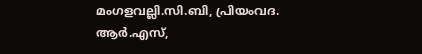മംഗളവല്ലി.സി.ബി, പ്രിയംവദ. ആർ.എസ്,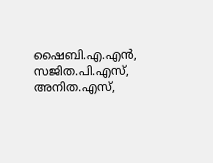ഷൈബി.എ.എൻ, സജിത.പി.എസ്, അനിത.എസ്,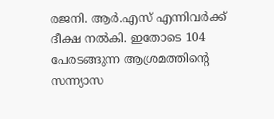രജനി. ആർ.എസ് എന്നിവർക്ക് ദീക്ഷ നൽകി. ഇതോടെ 104 പേരടങ്ങുന്ന ആശ്രമത്തിന്റെ സന്ന്യാസ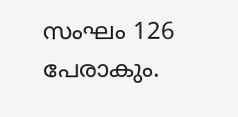സംഘം 126 പേരാകും.